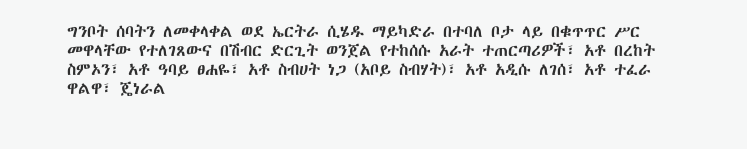ግንቦት ሰባትን ለመቀላቀል ወደ ኤርትራ ሲሄዱ ማይካድራ በተባለ ቦታ ላይ በቁጥጥር ሥር መዋላቸው የተለገጸውና በሽብር ድርጊት ወንጀል የተከሰሱ አራት ተጠርጣሪዎች፣ አቶ በረከት ስምኦን፣ አቶ ዓባይ ፀሐዬ፣ አቶ ስብሀት ነጋ (አቦይ ስብሃት)፣ አቶ አዲሱ ለገሰ፣ አቶ ተፈራ ዋልዋ፣ ጄነራል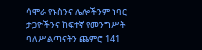ሳሞራ የኑስንና ሌሎችንም ነባር ታጋዮችንና ከፍተኛ የመንግሥት ባለሥልጣናትን ጨምሮ 141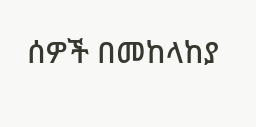ሰዎች በመከላከያ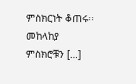ምስክርነት ቆጠሩ፡፡ መከላከያ ምስክሮቹን […]